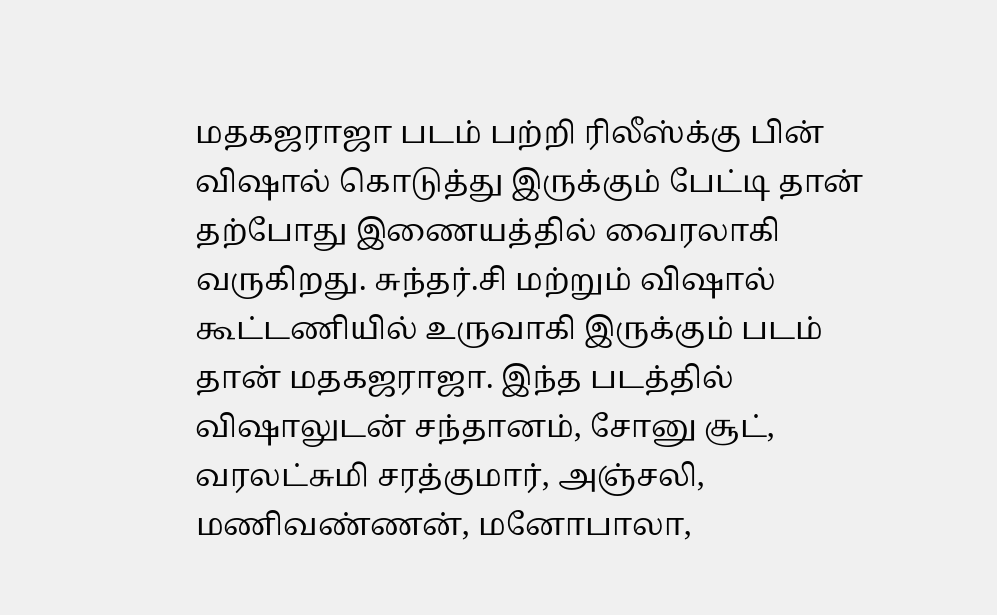மதகஜராஜா படம் பற்றி ரிலீஸ்க்கு பின் விஷால் கொடுத்து இருக்கும் பேட்டி தான் தற்போது இணையத்தில் வைரலாகி வருகிறது. சுந்தர்.சி மற்றும் விஷால் கூட்டணியில் உருவாகி இருக்கும் படம் தான் மதகஜராஜா. இந்த படத்தில் விஷாலுடன் சந்தானம், சோனு சூட், வரலட்சுமி சரத்குமார், அஞ்சலி, மணிவண்ணன், மனோபாலா,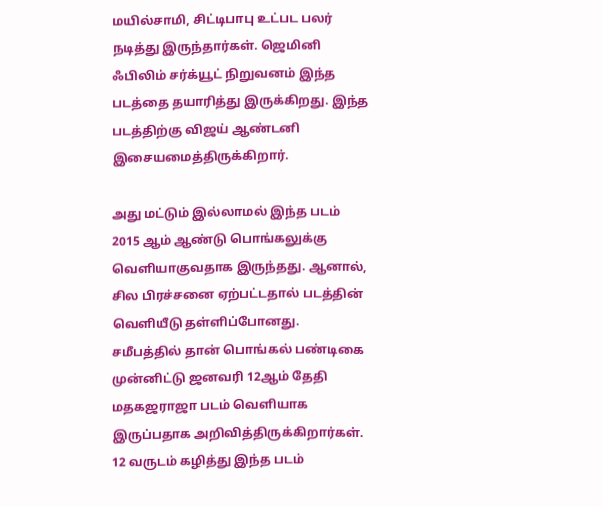மயில்சாமி, சிட்டிபாபு உட்பட பலர் நடித்து இருந்தார்கள். ஜெமினி ஃபிலிம் சர்க்யூட் நிறுவனம் இந்த படத்தை தயாரித்து இருக்கிறது. இந்த படத்திற்கு விஜய் ஆண்டனி இசையமைத்திருக்கிறார்.

அது மட்டும் இல்லாமல் இந்த படம் 2015 ஆம் ஆண்டு பொங்கலுக்கு வெளியாகுவதாக இருந்தது. ஆனால், சில பிரச்சனை ஏற்பட்டதால் படத்தின் வெளியீடு தள்ளிப்போனது. சமீபத்தில் தான் பொங்கல் பண்டிகை முன்னிட்டு ஜனவரி 12ஆம் தேதி மதகஜராஜா படம் வெளியாக இருப்பதாக அறிவித்திருக்கிறார்கள். 12 வருடம் கழித்து இந்த படம்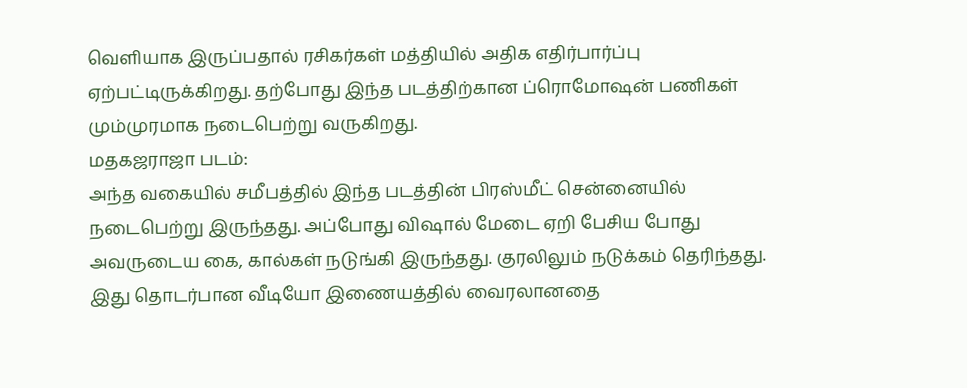வெளியாக இருப்பதால் ரசிகர்கள் மத்தியில் அதிக எதிர்பார்ப்பு ஏற்பட்டிருக்கிறது. தற்போது இந்த படத்திற்கான ப்ரொமோஷன் பணிகள் மும்முரமாக நடைபெற்று வருகிறது.
மதகஜராஜா படம்:
அந்த வகையில் சமீபத்தில் இந்த படத்தின் பிரஸ்மீட் சென்னையில் நடைபெற்று இருந்தது. அப்போது விஷால் மேடை ஏறி பேசிய போது அவருடைய கை, கால்கள் நடுங்கி இருந்தது. குரலிலும் நடுக்கம் தெரிந்தது. இது தொடர்பான வீடியோ இணையத்தில் வைரலானதை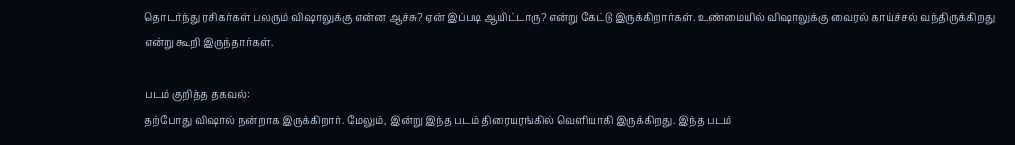தொடர்ந்து ரசிகர்கள் பலரும் விஷாலுக்கு என்ன ஆச்சு? ஏன் இப்படி ஆயிட்டாரு? என்று கேட்டு இருக்கிறார்கள். உண்மையில் விஷாலுக்கு வைரல் காய்ச்சல் வந்திருக்கிறது என்று கூறி இருந்தார்கள்.

படம் குறித்த தகவல்:
தற்போது விஷால் நன்றாக இருக்கிறார். மேலும், இன்று இந்த படம் திரையரங்கில் வெளியாகி இருக்கிறது. இந்த படம்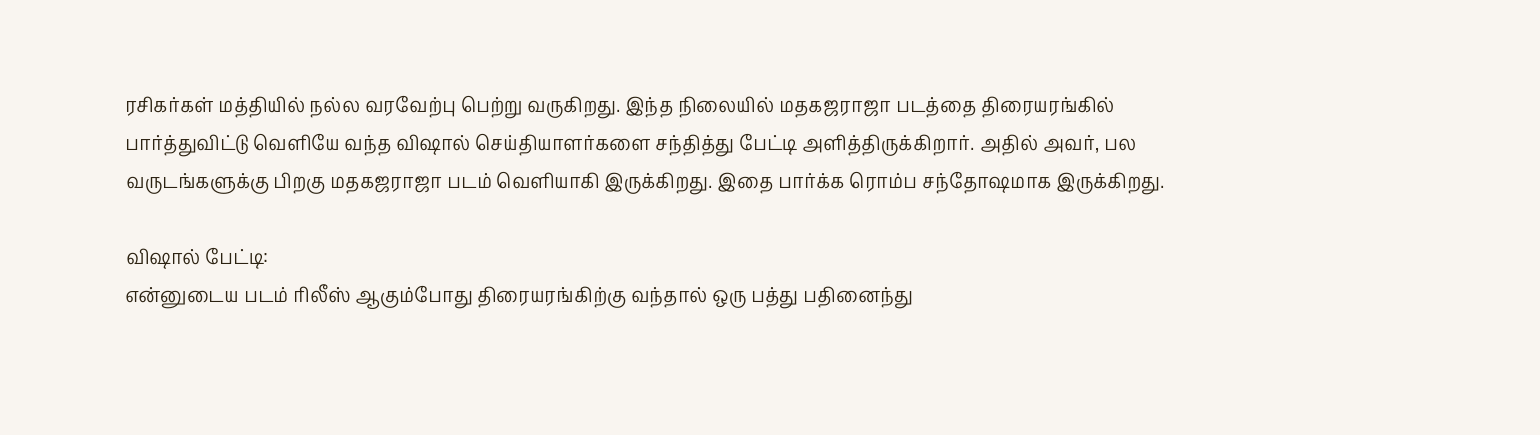ரசிகர்கள் மத்தியில் நல்ல வரவேற்பு பெற்று வருகிறது. இந்த நிலையில் மதகஜராஜா படத்தை திரையரங்கில் பார்த்துவிட்டு வெளியே வந்த விஷால் செய்தியாளர்களை சந்தித்து பேட்டி அளித்திருக்கிறார். அதில் அவர், பல வருடங்களுக்கு பிறகு மதகஜராஜா படம் வெளியாகி இருக்கிறது. இதை பார்க்க ரொம்ப சந்தோஷமாக இருக்கிறது.

விஷால் பேட்டி:
என்னுடைய படம் ரிலீஸ் ஆகும்போது திரையரங்கிற்கு வந்தால் ஒரு பத்து பதினைந்து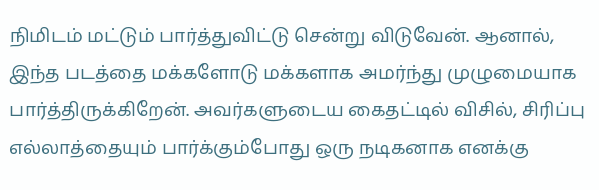நிமிடம் மட்டும் பார்த்துவிட்டு சென்று விடுவேன். ஆனால், இந்த படத்தை மக்களோடு மக்களாக அமர்ந்து முழுமையாக பார்த்திருக்கிறேன். அவர்களுடைய கைதட்டில் விசில், சிரிப்பு எல்லாத்தையும் பார்க்கும்போது ஒரு நடிகனாக எனக்கு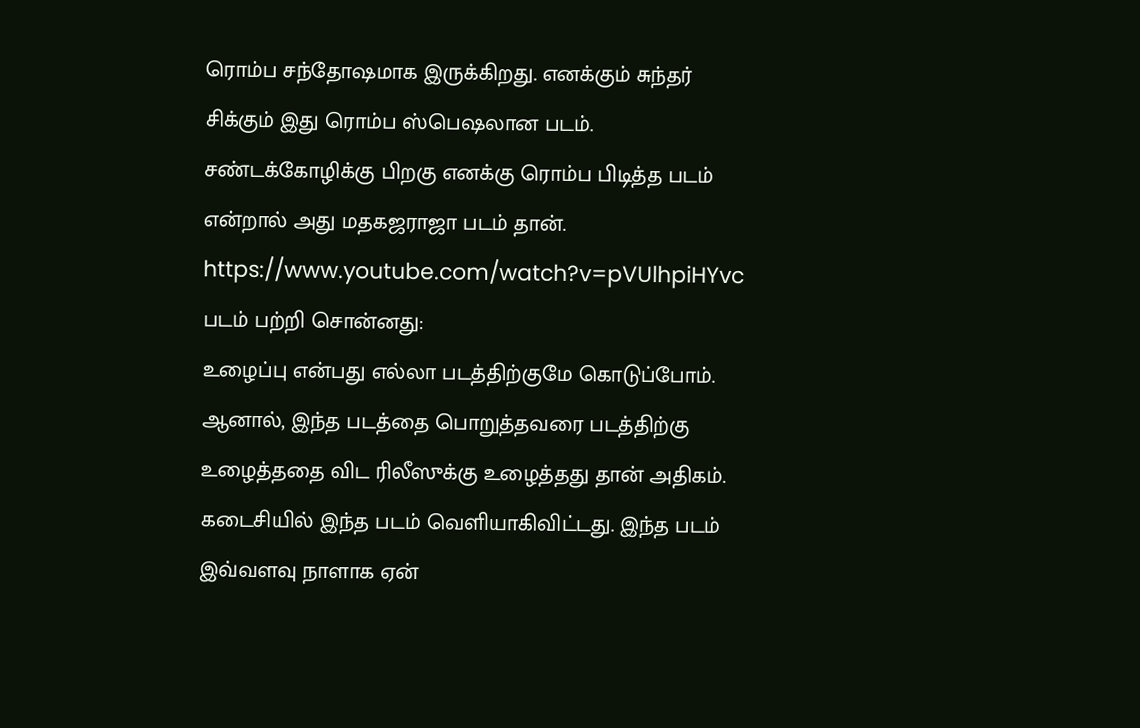ரொம்ப சந்தோஷமாக இருக்கிறது. எனக்கும் சுந்தர் சிக்கும் இது ரொம்ப ஸ்பெஷலான படம். சண்டக்கோழிக்கு பிறகு எனக்கு ரொம்ப பிடித்த படம் என்றால் அது மதகஜராஜா படம் தான்.
https://www.youtube.com/watch?v=pVUlhpiHYvc
படம் பற்றி சொன்னது:
உழைப்பு என்பது எல்லா படத்திற்குமே கொடுப்போம். ஆனால், இந்த படத்தை பொறுத்தவரை படத்திற்கு உழைத்ததை விட ரிலீஸுக்கு உழைத்தது தான் அதிகம். கடைசியில் இந்த படம் வெளியாகிவிட்டது. இந்த படம் இவ்வளவு நாளாக ஏன்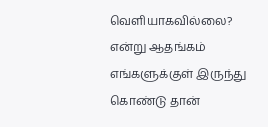வெளியாகவில்லை? என்று ஆதங்கம் எங்களுக்குள் இருந்து கொண்டு தான்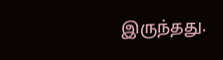இருந்தது.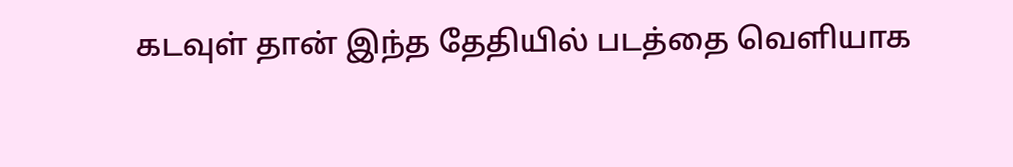கடவுள் தான் இந்த தேதியில் படத்தை வெளியாக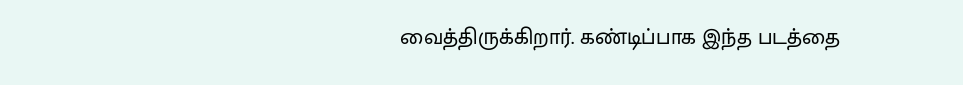வைத்திருக்கிறார். கண்டிப்பாக இந்த படத்தை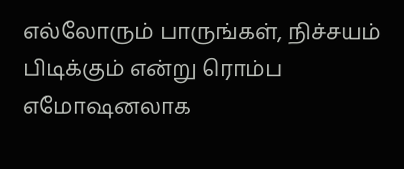எல்லோரும் பாருங்கள், நிச்சயம் பிடிக்கும் என்று ரொம்ப எமோஷனலாக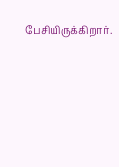பேசியிருக்கிறார்.